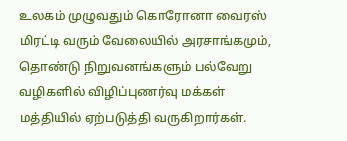உலகம் முழுவதும் கொரோனா வைரஸ் மிரட்டி வரும் வேலையில் அரசாங்கமும், தொண்டு நிறுவனங்களும் பல்வேறு வழிகளில் விழிப்புணர்வு மக்கள் மத்தியில் ஏற்படுத்தி வருகிறார்கள்.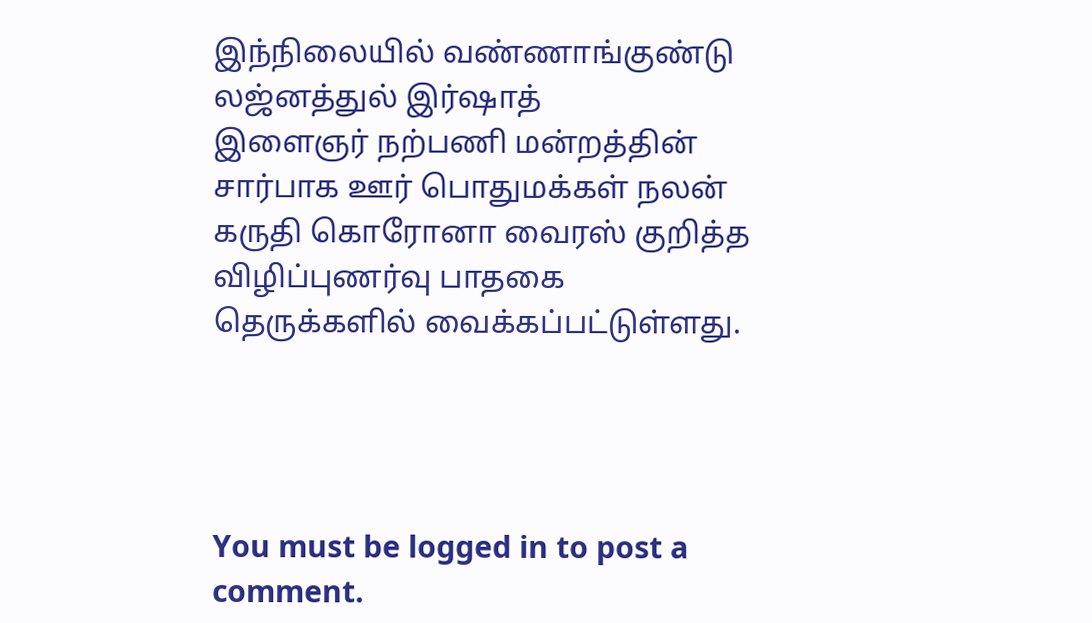இந்நிலையில் வண்ணாங்குண்டு லஜ்னத்துல் இர்ஷாத்
இளைஞர் நற்பணி மன்றத்தின் சார்பாக ஊர் பொதுமக்கள் நலன் கருதி கொரோனா வைரஸ் குறித்த விழிப்புணர்வு பாதகை தெருக்களில் வைக்கப்பட்டுள்ளது.




You must be logged in to post a comment.